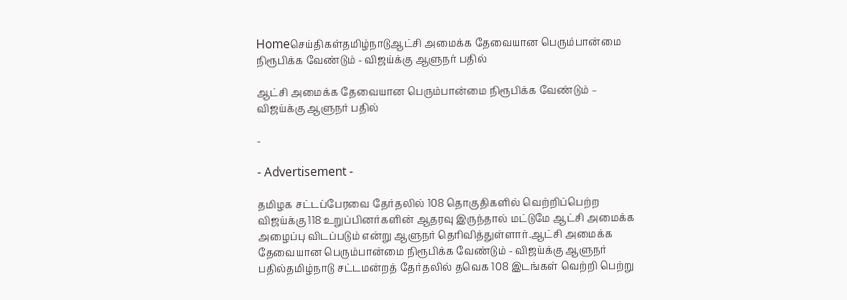Homeசெய்திகள்தமிழ்நாடுஆட்சி அமைக்க தேவையான பெரும்பான்மை நிரூபிக்க வேண்டும் - விஜய்க்கு ஆளுநர் பதில்

ஆட்சி அமைக்க தேவையான பெரும்பான்மை நிரூபிக்க வேண்டும் – விஜய்க்கு ஆளுநர் பதில்

-

- Advertisement -

தமிழக சட்டப்பேரவை தேர்தலில் 108 தொகுதிகளில் வெற்றிப்பெற்ற விஜய்க்கு 118 உறுப்பினர்களின் ஆதரவு இருந்தால் மட்டுமே ஆட்சி அமைக்க அழைப்பு விடப்படும் என்று ஆளுநர் தெரிவித்துள்ளார்.ஆட்சி அமைக்க தேவையான பெரும்பான்மை நிரூபிக்க வேண்டும் - விஜய்க்கு ஆளுநர் பதில்தமிழ்நாடு சட்டமன்றத் தேர்தலில் தவெக 108 இடங்கள் வெற்றி பெற்று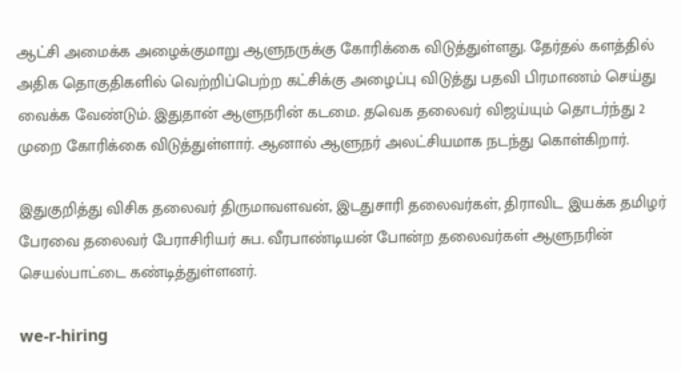ஆட்சி அமைக்க அழைக்குமாறு ஆளுநருக்கு கோரிக்கை விடுத்துள்ளது. தேர்தல் களத்தில் அதிக தொகுதிகளில் வெற்றிப்பெற்ற கட்சிக்கு அழைப்பு விடுத்து பதவி பிரமாணம் செய்து வைக்க வேண்டும். இதுதான் ஆளுநரின் கடமை. தவெக தலைவர் விஜய்யும் தொடர்ந்து 2 முறை கோரிக்கை விடுத்துள்ளார். ஆனால் ஆளுநர் அலட்சியமாக நடந்து கொள்கிறார்.

இதுகுறித்து விசிக தலைவர் திருமாவளவன், இடதுசாரி தலைவர்கள், திராவிட இயக்க தமிழர் பேரவை தலைவர் பேராசிரியர் சுப. வீரபாண்டியன் போன்ற தலைவர்கள் ஆளுநரின் செயல்பாட்டை கண்டித்துள்ளனர்.

we-r-hiring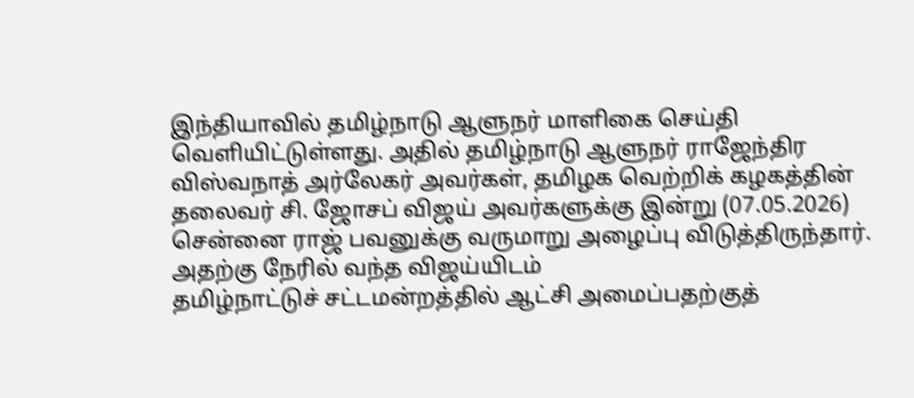இந்தியாவில் தமிழ்நாடு ஆளுநர் மாளிகை செய்தி வெளியிட்டுள்ளது. அதில் தமிழ்நாடு ஆளுநர் ராஜேந்திர விஸ்வநாத் அர்லேகர் அவர்கள், தமிழக வெற்றிக் கழகத்தின் தலைவர் சி. ஜோசப் விஜய் அவர்களுக்கு இன்று (07.05.2026) சென்னை ராஜ் பவனுக்கு வருமாறு அழைப்பு விடுத்திருந்தார். அதற்கு நேரில் வந்த விஜய்யிடம்
தமிழ்நாட்டுச் சட்டமன்றத்தில் ஆட்சி அமைப்பதற்குத்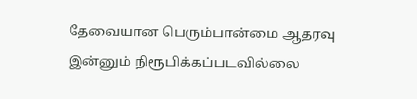தேவையான பெரும்பான்மை ஆதரவு இன்னும் நிரூபிக்கப்படவில்லை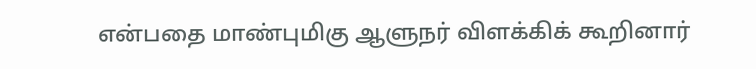என்பதை மாண்புமிகு ஆளுநர் விளக்கிக் கூறினார்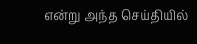என்று அந்த செய்தியில்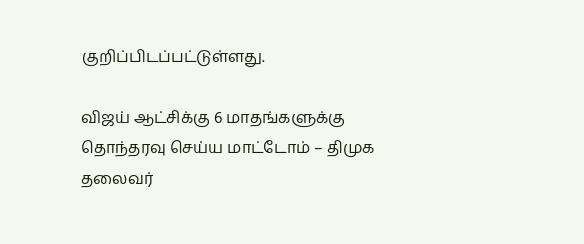குறிப்பிடப்பட்டுள்ளது.

விஜய் ஆட்சிக்கு 6 மாதங்களுக்கு தொந்தரவு செய்ய மாட்டோம் – திமுக தலைவர்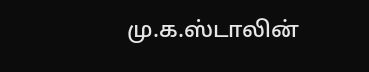மு.க.ஸ்டாலின்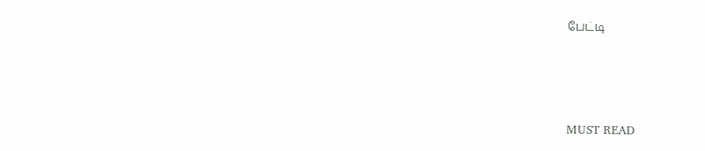பேட்டி



MUST READ